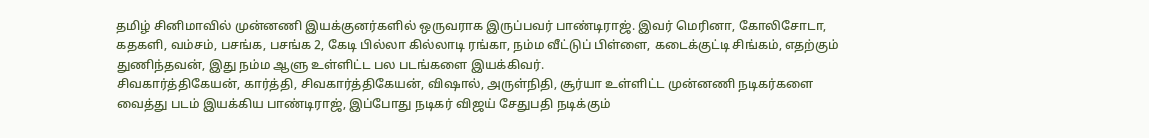தமிழ் சினிமாவில் முன்னணி இயக்குனர்களில் ஒருவராக இருப்பவர் பாண்டிராஜ். இவர் மெரினா, கோலிசோடா, கதகளி, வம்சம், பசங்க, பசங்க 2, கேடி பில்லா கில்லாடி ரங்கா, நம்ம வீட்டுப் பிள்ளை, கடைக்குட்டி சிங்கம், எதற்கும் துணிந்தவன், இது நம்ம ஆளு உள்ளிட்ட பல படங்களை இயக்கிவர்.
சிவகார்த்திகேயன், கார்த்தி, சிவகார்த்திகேயன், விஷால், அருள்நிதி, சூர்யா உள்ளிட்ட முன்னணி நடிகர்களை வைத்து படம் இயக்கிய பாண்டிராஜ், இப்போது நடிகர் விஜய் சேதுபதி நடிக்கும்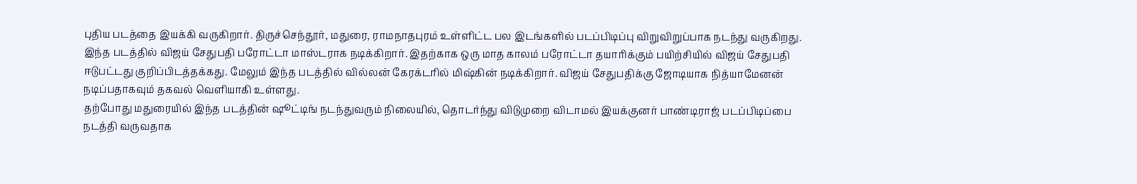புதிய படத்தை இயக்கி வருகிறார். திருச்செந்தூர், மதுரை, ராமநாதபுரம் உள்ளிட்ட பல இடங்களில் படப்பிடிப்பு விறுவிறுப்பாக நடந்து வருகிறது.
இந்த படத்தில் விஜய் சேதுபதி பரோட்டா மாஸ்டராக நடிக்கிறார். இதற்காக ஒரு மாத காலம் பரோட்டா தயாரிக்கும் பயிற்சியில் விஜய் சேதுபதி ஈடுபட்டது குறிப்பிடத்தக்கது. மேலும் இந்த படத்தில் வில்லன் கேரக்டரில் மிஷ்கின் நடிக்கிறார். விஜய் சேதுபதிக்கு ஜோடியாக நித்யாமேனன் நடிப்பதாகவும் தகவல் வெளியாகி உள்ளது.
தற்போது மதுரையில் இந்த படத்தின் ஷூட்டிங் நடந்துவரும் நிலையில், தொடர்ந்து விடுமுறை விடாமல் இயக்குனர் பாண்டிராஜ் படப்பிடிப்பை நடத்தி வருவதாக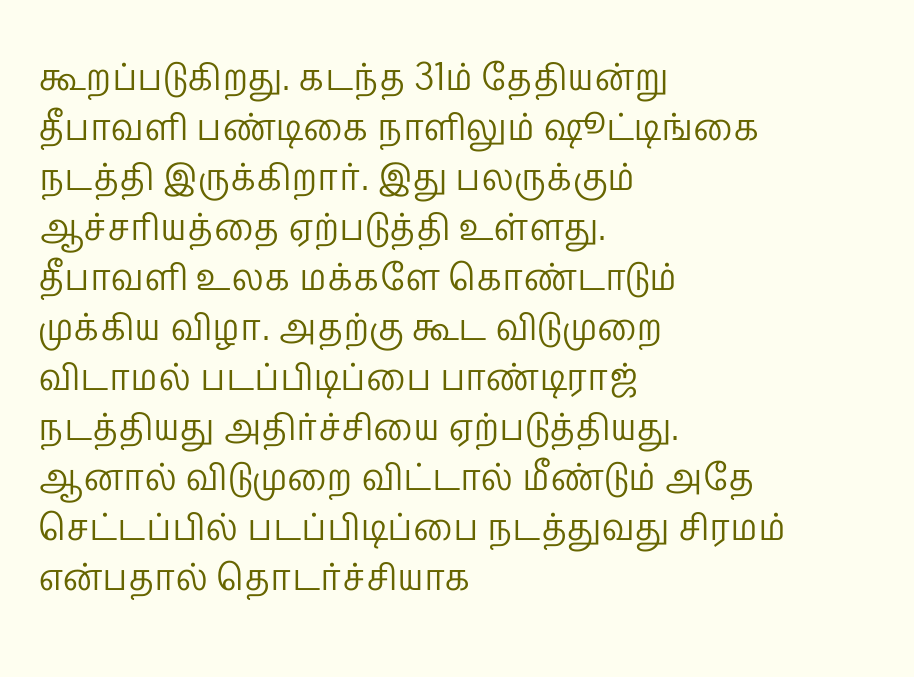கூறப்படுகிறது. கடந்த 31ம் தேதியன்று தீபாவளி பண்டிகை நாளிலும் ஷூட்டிங்கை நடத்தி இருக்கிறார். இது பலருக்கும் ஆச்சரியத்தை ஏற்படுத்தி உள்ளது.
தீபாவளி உலக மக்களே கொண்டாடும் முக்கிய விழா. அதற்கு கூட விடுமுறை விடாமல் படப்பிடிப்பை பாண்டிராஜ் நடத்தியது அதிர்ச்சியை ஏற்படுத்தியது. ஆனால் விடுமுறை விட்டால் மீண்டும் அதே செட்டப்பில் படப்பிடிப்பை நடத்துவது சிரமம் என்பதால் தொடர்ச்சியாக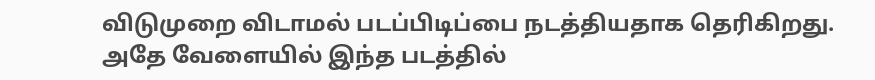விடுமுறை விடாமல் படப்பிடிப்பை நடத்தியதாக தெரிகிறது.
அதே வேளையில் இந்த படத்தில்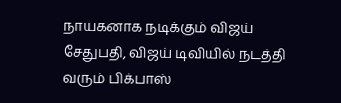நாயகனாக நடிக்கும் விஜய் சேதுபதி, விஜய் டிவியில் நடத்தி வரும் பிக்பாஸ்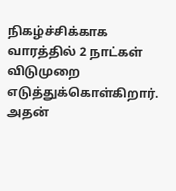நிகழ்ச்சிக்காக வாரத்தில் 2 நாட்கள் விடுமுறை எடுத்துக்கொள்கிறார். அதன்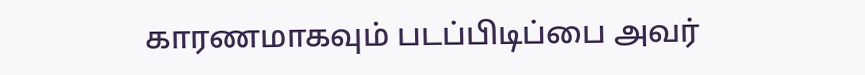காரணமாகவும் படப்பிடிப்பை அவர்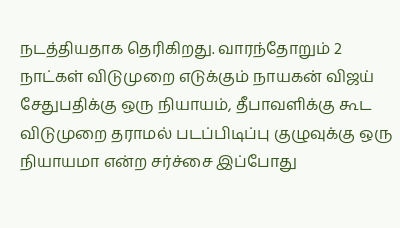நடத்தியதாக தெரிகிறது. வாரந்தோறும் 2 நாட்கள் விடுமுறை எடுக்கும் நாயகன் விஜய் சேதுபதிக்கு ஒரு நியாயம், தீபாவளிக்கு கூட விடுமுறை தராமல் படப்பிடிப்பு குழுவுக்கு ஒரு நியாயமா என்ற சர்ச்சை இப்போது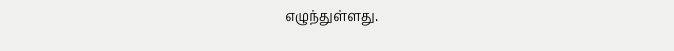எழுந்துள்ளது.